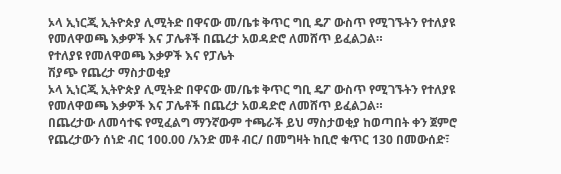ኦላ ኢነርጂ ኢትዮጵያ ሊሚትድ በዋናው መ/ቤቱ ቅጥር ግቢ ዴፖ ውስጥ የሚገኙትን የተለያዩ የመለዋወጫ እቃዎች እና ፓሌቶች በጨረታ አወዳድሮ ለመሸጥ ይፈልጋል።
የተለያዩ የመለዋወጫ እቃዎች እና የፓሌት
ሽያጭ የጨረታ ማስታወቂያ
ኦላ ኢነርጂ ኢትዮጵያ ሊሚትድ በዋናው መ/ቤቱ ቅጥር ግቢ ዴፖ ውስጥ የሚገኙትን የተለያዩ የመለዋወጫ እቃዎች እና ፓሌቶች በጨረታ አወዳድሮ ለመሸጥ ይፈልጋል።
በጨረታው ለመሳተፍ የሚፈልግ ማንኛውም ተጫራች ይህ ማስታወቂያ ከወጣበት ቀን ጀምሮ የጨረታውን ሰነድ ብር 100.00 /አንድ መቶ ብር/ በመግዛት ከቢሮ ቁጥር 130 በመውሰድ፣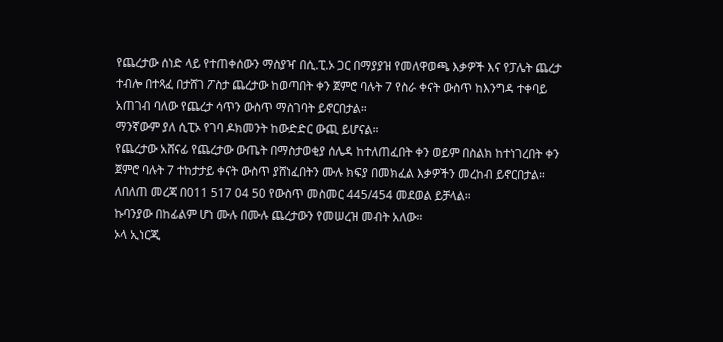የጨረታው ሰነድ ላይ የተጠቀሰውን ማስያዣ በሲ.ፒ.ኦ ጋር በማያያዝ የመለዋወጫ እቃዎች እና የፓሌት ጨረታ ተብሎ በተጻፈ በታሸገ ፖስታ ጨረታው ከወጣበት ቀን ጀምሮ ባሉት 7 የስራ ቀናት ውስጥ ከእንግዳ ተቀባይ አጠገብ ባለው የጨረታ ሳጥን ውስጥ ማስገባት ይኖርበታል።
ማንኛውም ያለ ሲፒኦ የገባ ዶክመንት ከውድድር ውጪ ይሆናል።
የጨረታው አሸናፊ የጨረታው ውጤት በማስታወቂያ ሰሌዳ ከተለጠፈበት ቀን ወይም በስልክ ከተነገረበት ቀን ጀምሮ ባሉት 7 ተከታታይ ቀናት ውስጥ ያሸነፈበትን ሙሉ ክፍያ በመክፈል እቃዎችን መረከብ ይኖርበታል።
ለበለጠ መረጃ በ011 517 04 50 የውስጥ መስመር 445/454 መደወል ይቻላል።
ኩባንያው በከፊልም ሆነ ሙሉ በሙሉ ጨረታውን የመሠረዝ መብት አለው።
ኦላ ኢነርጂ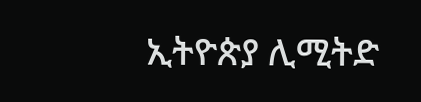ኢትዮጵያ ሊሚትድ